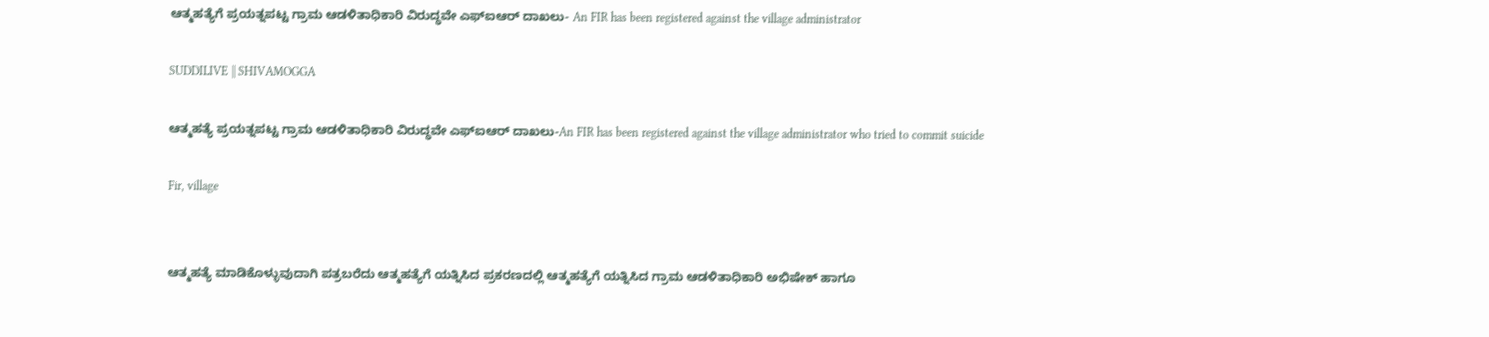ಆತ್ಮಹತ್ಯೆಗೆ ಪ್ರಯತ್ನಪಟ್ಟ ಗ್ರಾಮ ಆಡಳಿತಾಧಿಕಾರಿ ವಿರುದ್ಧವೇ ಎಫ್ಐಆರ್ ದಾಖಲು- An FIR has been registered against the village administrator

SUDDILIVE || SHIVAMOGGA

ಆತ್ಮಹತ್ಯೆ ಪ್ರಯತ್ನಪಟ್ಟ ಗ್ರಾಮ ಆಡಳಿತಾಧಿಕಾರಿ ವಿರುದ್ಧವೇ ಎಫ್ಐಆರ್ ದಾಖಲು-An FIR has been registered against the village administrator who tried to commit suicide

Fir, village


ಆತ್ಮಹತ್ಯೆ ಮಾಡಿಕೊಳ್ಳುವುದಾಗಿ ಪತ್ರಬರೆದು ಆತ್ಮಹತ್ಯೆಗೆ ಯತ್ನಿಸಿದ ಪ್ರಕರಣದಲ್ಲಿ ಆತ್ಮಹತ್ಯೆಗೆ ಯತ್ನಿಸಿದ ಗ್ರಾಮ ಆಡಳಿತಾಧಿಕಾರಿ ಅಭಿಷೇಕ್ ಹಾಗೂ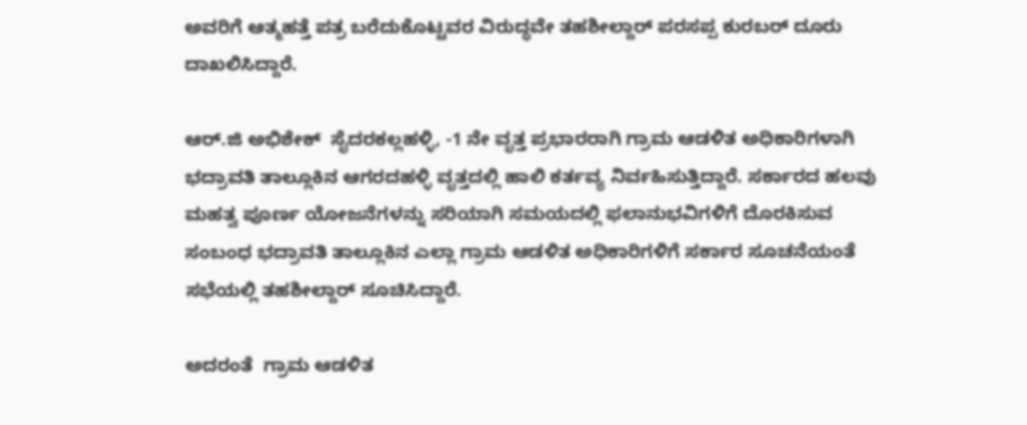ಅವರಿಗೆ ಆತ್ಮಹತ್ತೆ ಪತ್ರ ಬರೆದುಕೊಟ್ಟವರ ವಿರುದ್ಧವೇ ತಹಶೀಲ್ದಾರ್ ಪರಸಪ್ಪ ಕುರಬರ್ ದೂರು ದಾಖಲಿಸಿದ್ದಾರೆ.

ಆರ್.ಜಿ ಅಭಿಶೇಕ್  ಸೈದರಕಲ್ಲಹಳ್ಳಿ, -1 ನೇ ವೃತ್ತ ಪ್ರಭಾರರಾಗಿ ಗ್ರಾಮ ಆಡಳಿತ ಅಧಿಕಾರಿಗಳಾಗಿ  ಭದ್ರಾವತಿ ತಾಲ್ಲೂಕಿನ ಆಗರದಹಳ್ಳಿ ವೃತ್ತದಲ್ಲಿ ಹಾಲಿ ಕರ್ತವ್ಯ ನಿರ್ವಹಿಸುತ್ತಿದ್ದಾರೆ. ಸರ್ಕಾರದ ಹಲವು ಮಹತ್ವ ಪೂರ್ಣ ಯೋಜನೆಗಳನ್ನು ಸರಿಯಾಗಿ ಸಮಯದಲ್ಲಿ ಫಲಾನುಭವಿಗಳಿಗೆ ದೊರಕಿಸುವ ಸಂಬಂಧ ಭದ್ರಾವತಿ ತಾಲ್ಲೂಕಿನ ಎಲ್ಲಾ ಗ್ರಾಮ ಆಡಳಿತ ಅಧಿಕಾರಿಗಳಿಗೆ ಸರ್ಕಾರ ಸೂಚನೆಯಂತೆ ಸಭೆಯಲ್ಲಿ ತಹಶೀಲ್ದಾರ್ ಸೂಚಿಸಿದ್ದಾರೆ.

ಅದರಂತೆ  ಗ್ರಾಮ ಆಡಳಿತ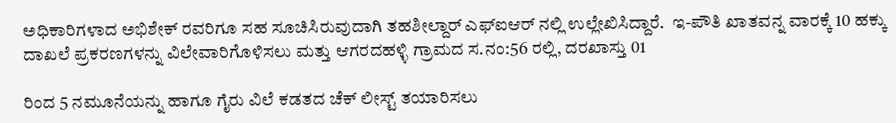ಅಧಿಕಾರಿಗಳಾದ ಅಭಿಶೇಕ್ ರವರಿಗೂ ಸಹ ಸೂಚಿಸಿರುವುದಾಗಿ ತಹಶೀಲ್ದಾರ್ ಎಫ್ಐಆರ್ ನಲ್ಲಿ ಉಲ್ಲೇಖಿಸಿದ್ದಾರೆ.  ಇ-ಪೌತಿ ಖಾತವನ್ನ ವಾರಕ್ಕೆ 10 ಹಕ್ಕು ದಾಖಲೆ ಪ್ರಕರಣಗಳನ್ನು ವಿಲೇವಾರಿಗೊಳಿಸಲು ಮತ್ತು ಆಗರದಹಳ್ಳಿ ಗ್ರಾಮದ ಸ.ನಂ:56 ರಲ್ಲಿ, ದರಖಾಸ್ತು 01

ರಿಂದ 5 ನಮೂನೆಯನ್ನು ಹಾಗೂ ಗೈರು ವಿಲೆ ಕಡತದ ಚೆಕ್ ಲೀಸ್ಟ್ ತಯಾರಿಸಲು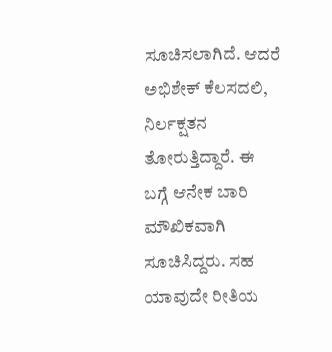ಸೂಚಿಸಲಾಗಿದೆ. ಆದರೆ ಅಭಿಶೇಕ್ ಕೆಲಸದಲಿ, ನಿರ್ಲಕ್ಷತನ ತೋರುತ್ತಿದ್ದಾರೆ. ಈ ಬಗ್ಗೆ ಆನೇಕ ಬಾರಿ ಮೌಖಿಕವಾಗಿ ಸೂಚಿಸಿದ್ದರು. ಸಹ ಯಾವುದೇ ರೀತಿಯ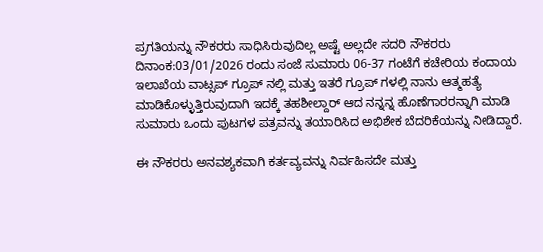ಪ್ರಗತಿಯನ್ನು ನೌಕರರು ಸಾಧಿಸಿರುವುದಿಲ್ಲ ಅಷ್ಟೆ ಅಲ್ಲದೇ ಸದರಿ ನೌಕರರು ದಿನಾಂಕ:03/01/2026 ರಂದು ಸಂಜೆ ಸುಮಾರು 06-37 ಗಂಟೆಗೆ ಕಚೇರಿಯ ಕಂದಾಯ ಇಲಾಖೆಯ ವಾಟ್ಸಪ್ ಗ್ರೂಪ್ ನಲ್ಲಿ ಮತ್ತು ಇತರೆ ಗ್ರೂಪ್ ಗಳಲ್ಲಿ ನಾನು ಆತ್ಮಹತ್ಯೆ ಮಾಡಿಕೊಳ್ಳುತ್ತಿರುವುದಾಗಿ ಇದಕ್ಕೆ ತಹಶೀಲ್ದಾರ್ ಆದ ನನ್ನನ್ನ ಹೊಣೆಗಾರರನ್ನಾಗಿ ಮಾಡಿ ಸುಮಾರು ಒಂದು ಪುಟಗಳ ಪತ್ರವನ್ನು ತಯಾರಿಸಿದ ಅಭಿಶೇಕ ಬೆದರಿಕೆಯನ್ನು ನೀಡಿದ್ದಾರೆ.

ಈ ನೌಕರರು ಅನವಶ್ಯಕವಾಗಿ ಕರ್ತವ್ಯವನ್ನು ನಿರ್ವಹಿಸದೇ ಮತ್ತು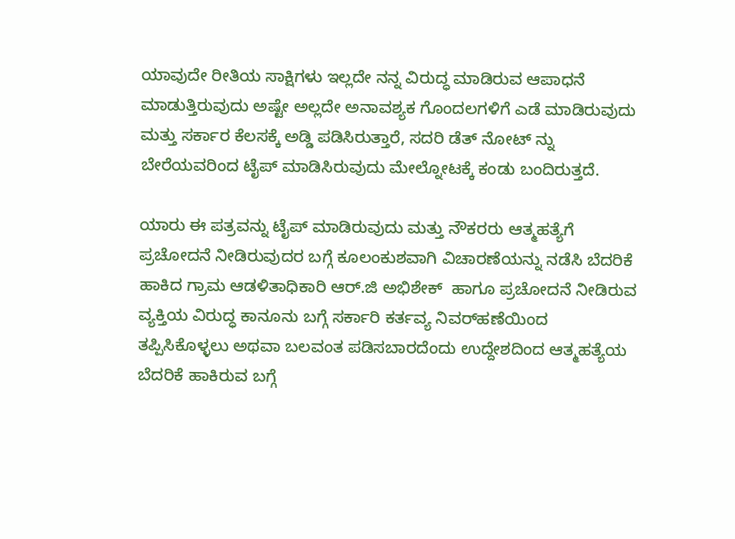ಯಾವುದೇ ರೀತಿಯ ಸಾಕ್ಷಿಗಳು ಇಲ್ಲದೇ ನನ್ನ ವಿರುದ್ಧ ಮಾಡಿರುವ ಆಪಾಧನೆ ಮಾಡುತ್ತಿರುವುದು ಅಷ್ಟೇ ಅಲ್ಲದೇ ಅನಾವಶ್ಯಕ ಗೊಂದಲಗಳಿಗೆ ಎಡೆ ಮಾಡಿರುವುದು ಮತ್ತು ಸರ್ಕಾರ ಕೆಲಸಕ್ಕೆ ಅಡ್ಡಿ ಪಡಿಸಿರುತ್ತಾರೆ, ಸದರಿ ಡೆತ್ ನೋಟ್ ನ್ನು ಬೇರೆಯವರಿಂದ ಟೈಪ್ ಮಾಡಿಸಿರುವುದು ಮೇಲ್ನೋಟಕ್ಕೆ ಕಂಡು ಬಂದಿರುತ್ತದೆ.

ಯಾರು ಈ ಪತ್ರವನ್ನು ಟೈಪ್ ಮಾಡಿರುವುದು ಮತ್ತು ನೌಕರರು ಆತ್ಮಹತ್ಯೆಗೆ ಪ್ರಚೋದನೆ ನೀಡಿರುವುದರ ಬಗ್ಗೆ ಕೂಲಂಕುಶವಾಗಿ ವಿಚಾರಣೆಯನ್ನು ನಡೆಸಿ ಬೆದರಿಕೆ ಹಾಕಿದ ಗ್ರಾಮ ಆಡಳಿತಾಧಿಕಾರಿ ಆರ್.ಜಿ ಅಭಿಶೇಕ್  ಹಾಗೂ ಪ್ರಚೋದನೆ ನೀಡಿರುವ ವ್ಯಕ್ತಿಯ ವಿರುದ್ಧ ಕಾನೂನು ಬಗ್ಗೆ ಸರ್ಕಾರಿ ಕರ್ತವ್ಯ ನಿವರ್‌ಹಣೆಯಿಂದ ತಪ್ಪಿಸಿಕೊಳ್ಳಲು ಅಥವಾ ಬಲವಂತ ಪಡಿಸಬಾರದೆಂದು ಉದ್ದೇಶದಿಂದ ಆತ್ಮಹತ್ಯೆಯ ಬೆದರಿಕೆ ಹಾಕಿರುವ ಬಗ್ಗೆ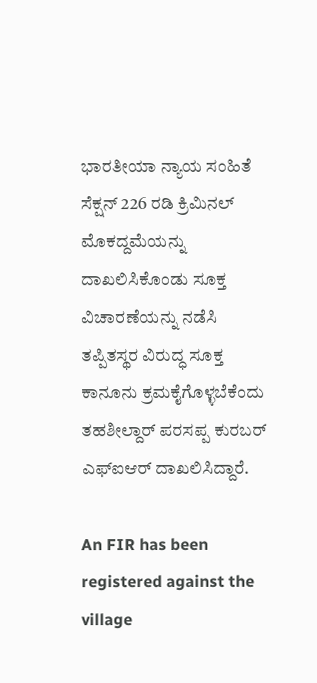ಭಾರತೀಯಾ ನ್ಯಾಯ ಸಂಹಿತೆ ಸೆಕ್ಷನ್ 226 ರಡಿ ಕ್ರಿಮಿನಲ್‌ ಮೊಕದ್ದಮೆಯನ್ನು ದಾಖಲಿಸಿಕೊಂಡು ಸೂಕ್ತ ವಿಚಾರಣೆಯನ್ನು ನಡೆಸಿ ತಪ್ಪಿತಸ್ಥರ ವಿರುದ್ಧ ಸೂಕ್ತ ಕಾನೂನು ಕ್ರಮಕೈಗೊಳ್ಳಬೆಕೆಂದು ತಹಶೀಲ್ದಾರ್ ಪರಸಪ್ಪ ಕುರಬರ್ ಎಫ್ಐಆರ್ ದಾಖಲಿಸಿದ್ದಾರೆ.

An FIR has been registered against the village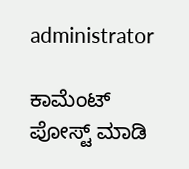administrator

ಕಾಮೆಂಟ್‌‌ ಪೋಸ್ಟ್‌ ಮಾಡಿ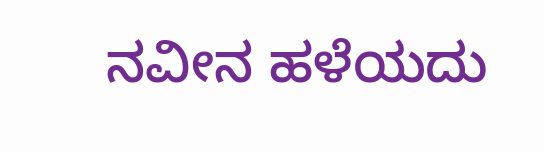ನವೀನ ಹಳೆಯದು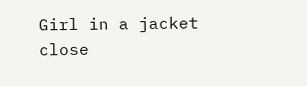Girl in a jacket
close